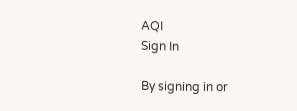AQI
Sign In

By signing in or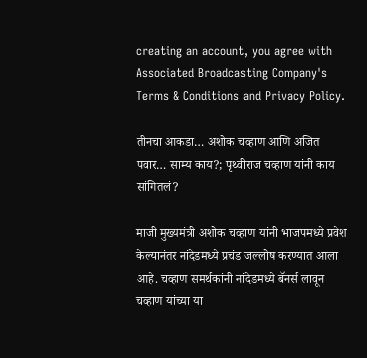creating an account, you agree with Associated Broadcasting Company's Terms & Conditions and Privacy Policy.

तीनचा आकडा… अशोक चव्हाण आणि अजित पवार… साम्य काय?; पृथ्वीराज चव्हाण यांनी काय सांगितलं?

माजी मुख्यमंत्री अशोक चव्हाण यांनी भाजपमध्ये प्रवेश केल्यानंतर नांदेडमध्ये प्रचंड जल्लोष करण्यात आला आहे. चव्हाण समर्थकांनी नांदेडमध्ये बॅनर्स लावून चव्हाण यांच्या या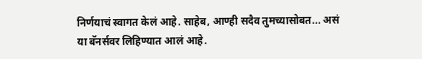निर्णयाचं स्वागत केलं आहे. साहेब, आण्ही सदैव तुमच्यासोबत... असं या बॅनर्सवर लिहिण्यात आलं आहे.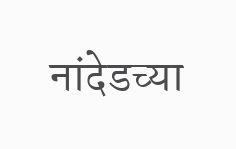नांदेडच्या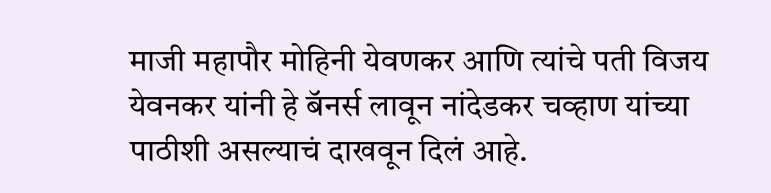माजी महापौर मोहिनी येवणकर आणि त्यांचे पती विजय येवनकर यांनी हे बॅनर्स लावून नांदेडकर चव्हाण यांच्या पाठीशी असल्याचं दाखवून दिलं आहे.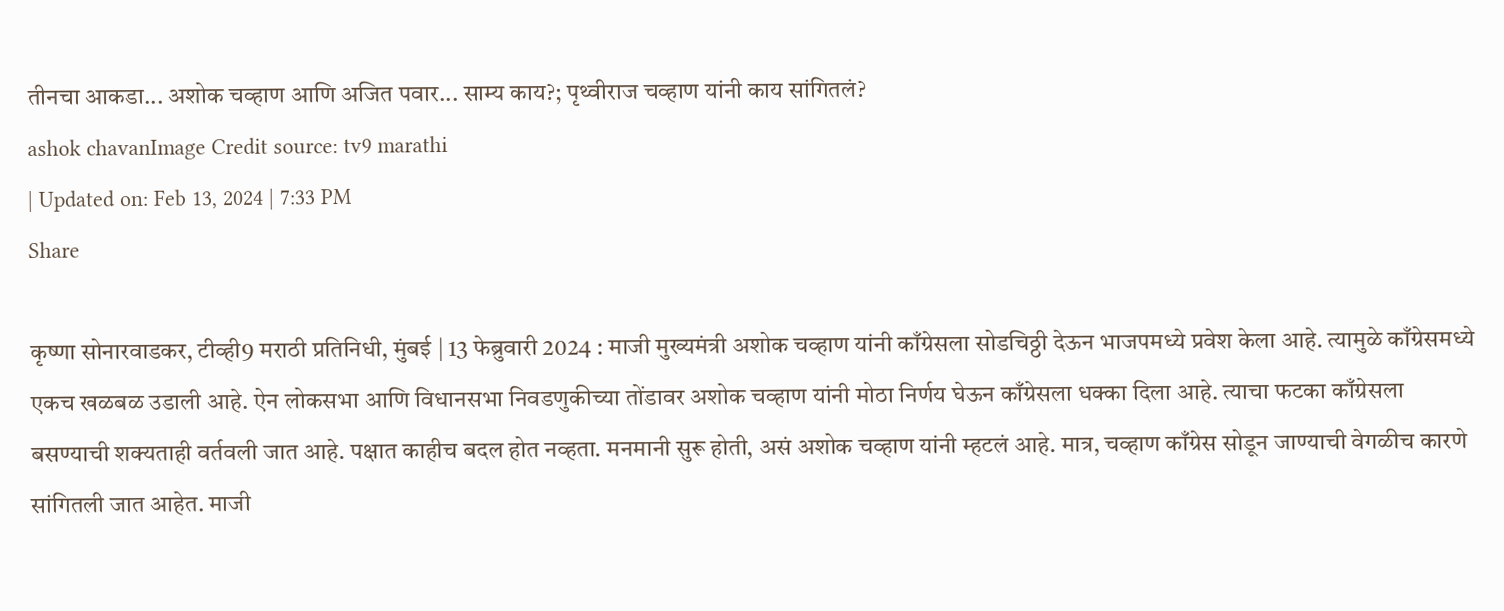तीनचा आकडा... अशोक चव्हाण आणि अजित पवार... साम्य काय?; पृथ्वीराज चव्हाण यांनी काय सांगितलं?
ashok chavanImage Credit source: tv9 marathi
| Updated on: Feb 13, 2024 | 7:33 PM
Share

कृष्णा सोनारवाडकर, टीव्ही9 मराठी प्रतिनिधी, मुंबई | 13 फेब्रुवारी 2024 : माजी मुख्यमंत्री अशोक चव्हाण यांनी काँग्रेसला सोडचिठ्ठी देऊन भाजपमध्ये प्रवेश केला आहे. त्यामुळे काँग्रेसमध्ये एकच खळबळ उडाली आहे. ऐन लोकसभा आणि विधानसभा निवडणुकीच्या तोंडावर अशोक चव्हाण यांनी मोठा निर्णय घेऊन काँग्रेसला धक्का दिला आहे. त्याचा फटका काँग्रेसला बसण्याची शक्यताही वर्तवली जात आहे. पक्षात काहीच बदल होत नव्हता. मनमानी सुरू होती, असं अशोक चव्हाण यांनी म्हटलं आहे. मात्र, चव्हाण काँग्रेस सोडून जाण्याची वेगळीच कारणे सांगितली जात आहेत. माजी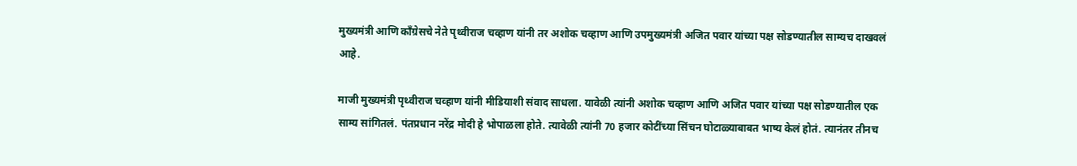मुख्यमंत्री आणि काँग्रेसचे नेते पृथ्वीराज चव्हाण यांनी तर अशोक चव्हाण आणि उपमुख्यमंत्री अजित पवार यांच्या पक्ष सोडण्यातील साम्यच दाखवलं आहे.

माजी मुख्यमंत्री पृथ्वीराज चव्हाण यांनी मीडियाशी संवाद साधला. यावेळी त्यांनी अशोक चव्हाण आणि अजित पवार यांच्या पक्ष सोडण्यातील एक साम्य सांगितलं. पंतप्रधान नरेंद्र मोदी हे भोपाळला होते. त्यावेळी त्यांनी 70 हजार कोटींच्या सिंचन घोटाळ्याबाबत भाष्य केलं होतं. त्यानंतर तीनच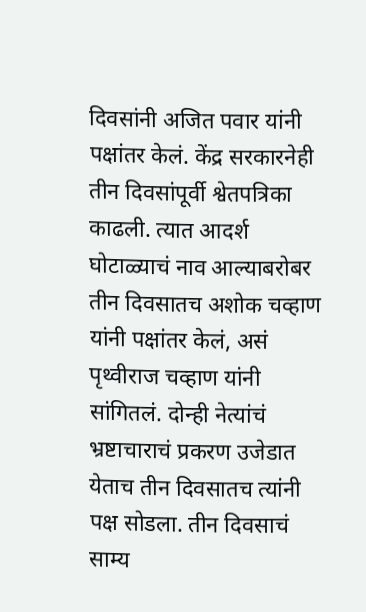दिवसांनी अजित पवार यांनी पक्षांतर केलं. केंद्र सरकारनेही तीन दिवसांपूर्वी श्वेतपत्रिका काढली. त्यात आदर्श घोटाळ्याचं नाव आल्याबरोबर तीन दिवसातच अशोक चव्हाण यांनी पक्षांतर केलं, असं पृथ्वीराज चव्हाण यांनी सांगितलं. दोन्ही नेत्यांचं भ्रष्टाचाराचं प्रकरण उजेडात येताच तीन दिवसातच त्यांनी पक्ष सोडला. तीन दिवसाचं साम्य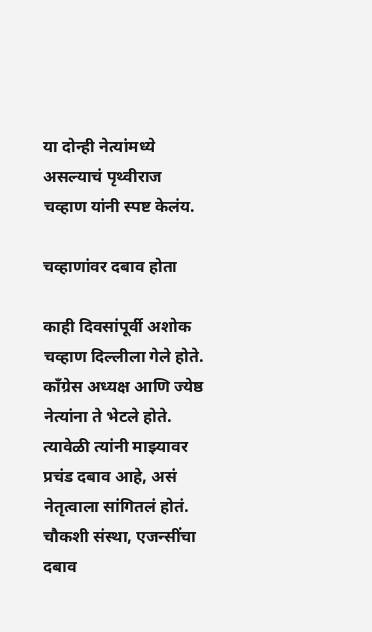या दोन्ही नेत्यांमध्ये असल्याचं पृथ्वीराज चव्हाण यांनी स्पष्ट केलंय.

चव्हाणांवर दबाव होता

काही दिवसांपूर्वी अशोक चव्हाण दिल्लीला गेले होते. काँग्रेस अध्यक्ष आणि ज्येष्ठ नेत्यांना ते भेटले होते. त्यावेळी त्यांनी माझ्यावर प्रचंड दबाव आहे, असं नेतृत्वाला सांगितलं होतं. चौकशी संस्था, एजन्सींचा दबाव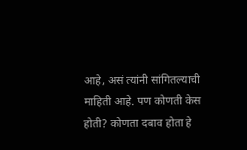आहे, असं त्यांनी सांगितल्याची माहिती आहे. पण कोणती केस होती? कोणता दबाव होता हे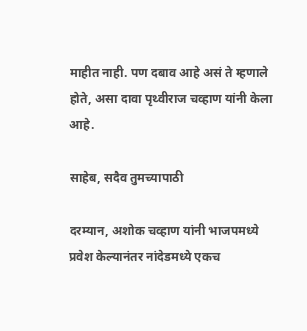माहीत नाही. पण दबाव आहे असं ते म्हणाले होते, असा दावा पृथ्वीराज चव्हाण यांनी केला आहे.

साहेब, सदैव तुमच्यापाठी

दरम्यान, अशोक चव्हाण यांनी भाजपमध्ये प्रवेश केल्यानंतर नांदेडमध्ये एकच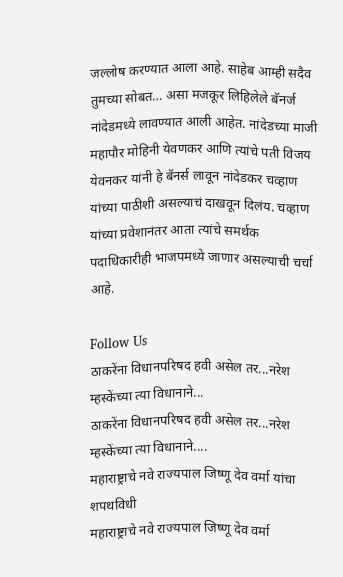जल्लोष करण्यात आला आहे. साहेब आम्ही सदैव तुमच्या सोबत… असा मजकूर लिहिलेले बॅनर्ज नांदेडमध्ये लावण्यात आली आहेत. नांदेडच्या माजी महापौर मोहिनी येवणकर आणि त्यांचे पती विजय येवनकर यांनी हे बॅनर्स लावून नांदेडकर चव्हाण यांच्या पाठीशी असल्याचं दाखवून दिलंय. चव्हाण यांच्या प्रवेशानंतर आता त्यांचे समर्थक पदाधिकारीही भाजपमध्ये जाणार असल्याची चर्चा आहे.

Follow Us
ठाकरेंना विधानपरिषद हवी असेल तर...नरेश म्हस्केंच्या त्या विधानाने...
ठाकरेंना विधानपरिषद हवी असेल तर...नरेश म्हस्केंच्या त्या विधानाने....
महाराष्ट्राचे नवे राज्यपाल जिष्णू देव वर्मा यांचा शपथविधी
महाराष्ट्राचे नवे राज्यपाल जिष्णू देव वर्मा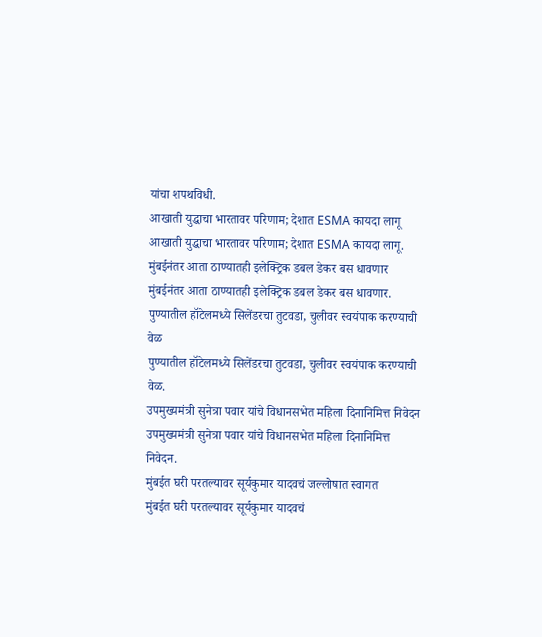यांचा शपथविधी.
आखाती युद्धाचा भारतावर परिणाम; देशात ESMA कायदा लागू
आखाती युद्धाचा भारतावर परिणाम; देशात ESMA कायदा लागू.
मुंबईनंतर आता ठाण्यातही इलेक्ट्रिक डबल डेकर बस धावणार
मुंबईनंतर आता ठाण्यातही इलेक्ट्रिक डबल डेकर बस धावणार.
पुण्यातील हॉटेलमध्ये सिलेंडरचा तुटवडा, चुलीवर स्वयंपाक करण्याची वेळ
पुण्यातील हॉटेलमध्ये सिलेंडरचा तुटवडा, चुलीवर स्वयंपाक करण्याची वेळ.
उपमुख्यमंत्री सुनेत्रा पवार यांचे विधानसभेत महिला दिनानिमित्त निवेदन
उपमुख्यमंत्री सुनेत्रा पवार यांचे विधानसभेत महिला दिनानिमित्त निवेदन.
मुंबईत घरी परतल्यावर सूर्यकुमार यादवचं जल्लोषात स्वागत
मुंबईत घरी परतल्यावर सूर्यकुमार यादवचं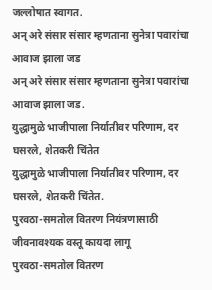जल्लोषात स्वागत.
अन् अरे संसार संसार म्हणताना सुनेत्रा पवारांचा आवाज झाला जड
अन् अरे संसार संसार म्हणताना सुनेत्रा पवारांचा आवाज झाला जड.
युद्धामुळे भाजीपाला निर्यातीवर परिणाम, दर घसरले, शेतकरी चिंतेत
युद्धामुळे भाजीपाला निर्यातीवर परिणाम, दर घसरले, शेतकरी चिंतेत.
पुरवठा-समतोल वितरण नियंत्रणासाठी जीवनावश्यक वस्तू कायदा लागू
पुरवठा-समतोल वितरण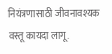नियंत्रणासाठी जीवनावश्यक वस्तू कायदा लागू.